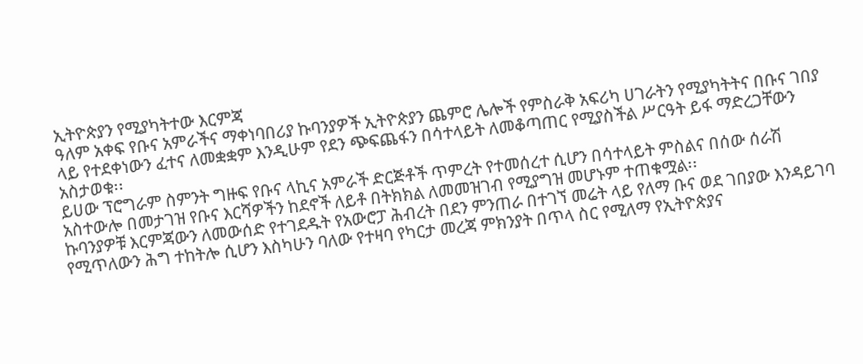ኢትዮጵያን የሚያካትተው እርምጃ
ዓለም አቀፍ የቡና አምራችና ማቀነባበሪያ ኩባንያዎች ኢትዮጵያን ጨምሮ ሌሎች የምስራቅ አፍሪካ ሀገራትን የሚያካትትና በቡና ገበያ ላይ የተደቀነውን ፈተና ለመቋቋም እንዲሁም የደን ጭፍጨፋን በሳተላይት ለመቆጣጠር የሚያስችል ሥርዓት ይፋ ማድረጋቸውን አስታወቁ፡፡
ይሀው ፕሮግራም ስምንት ግዙፍ የቡና ላኪና አምራች ድርጅቶች ጥምረት የተመሰረተ ሲሆን በሳተላይት ምስልና በሰው ሰራሽ አስተውሎ በመታገዝ የቡና እርሻዎችን ከደኖች ለይቶ በትክክል ለመመዝገብ የሚያግዝ መሆኑም ተጠቁሟል፡፡
ኩባንያዎቹ እርምጃውን ለመውሰድ የተገደዱት የአውሮፓ ሕብረት በደን ምንጠራ በተገኘ መሬት ላይ የለማ ቡና ወደ ገበያው እንዳይገባ የሚጥለውን ሕግ ተከትሎ ሲሆን እስካሁን ባለው የተዛባ የካርታ መረጃ ምክንያት በጥላ ስር የሚለማ የኢትዮጵያና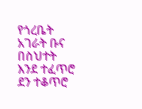የጎረቤት አገራት ቡና በስህተት እንደ ተፈጥሮ ደን ተቆጥሮ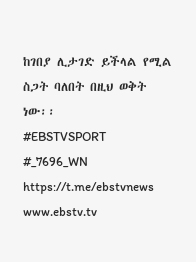ከገበያ ሊታገድ ይችላል የሚል ስጋት ባለበት በዚህ ወቅት ነው፡፡
#EBSTVSPORT
#_7696_WN
https://t.me/ebstvnews
www.ebstv.tv